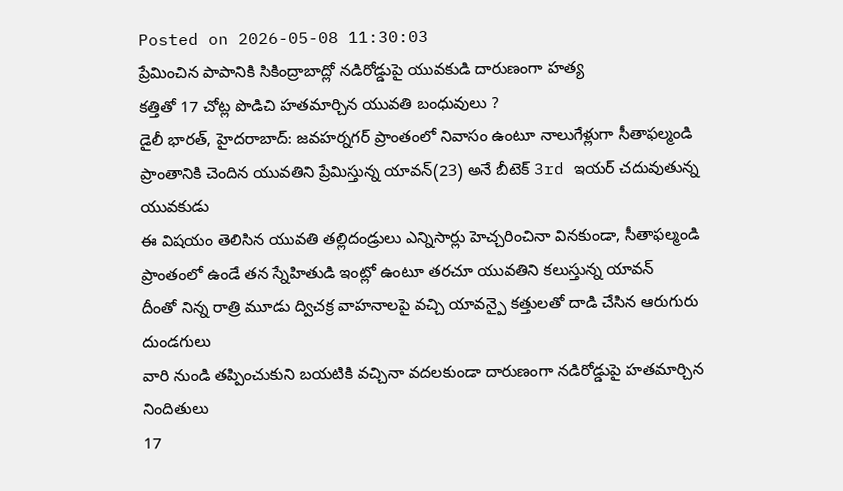Posted on 2026-05-08 11:30:03
ప్రేమించిన పాపానికి సికింద్రాబాద్లో నడిరోడ్డుపై యువకుడి దారుణంగా హత్య
కత్తితో 17 చోట్ల పొడిచి హతమార్చిన యువతి బంధువులు ?
డైలీ భారత్, హైదరాబాద్: జవహర్నగర్ ప్రాంతంలో నివాసం ఉంటూ నాలుగేళ్లుగా సీతాఫల్మండి ప్రాంతానికి చెందిన యువతిని ప్రేమిస్తున్న యావన్(23) అనే బీటెక్ 3rd ఇయర్ చదువుతున్న యువకుడు
ఈ విషయం తెలిసిన యువతి తల్లిదండ్రులు ఎన్నిసార్లు హెచ్చరించినా వినకుండా, సీతాఫల్మండి ప్రాంతంలో ఉండే తన స్నేహితుడి ఇంట్లో ఉంటూ తరచూ యువతిని కలుస్తున్న యావన్
దీంతో నిన్న రాత్రి మూడు ద్విచక్ర వాహనాలపై వచ్చి యావన్పై కత్తులతో దాడి చేసిన ఆరుగురు దుండగులు
వారి నుండి తప్పించుకుని బయటికి వచ్చినా వదలకుండా దారుణంగా నడిరోడ్డుపై హతమార్చిన నిందితులు
17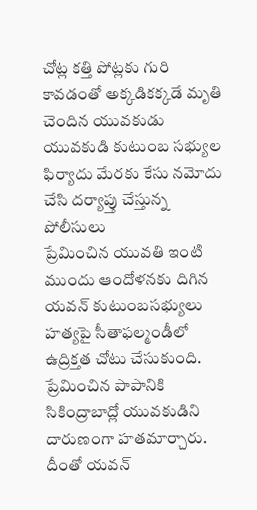చోట్ల కత్తి పోట్లకు గురి కావడంతో అక్కడికక్కడే మృతి చెందిన యువకుడు
యువకుడి కుటుంబ సభ్యుల ఫిర్యాదు మేరకు కేసు నమోదు చేసి దర్యాప్తు చేస్తున్న పోలీసులు
ప్రేమించిన యువతి ఇంటి ముందు ఆందోళనకు దిగిన యవన్ కుటుంబసభ్యులు
హత్యపై సీతాఫల్మండీలో ఉద్రిక్తత చోటు చేసుకుంది. ప్రేమించిన పాపానికి సికింద్రాబాద్లో యువకుడిని దారుణంగా హతమార్చారు. దీంతో యవన్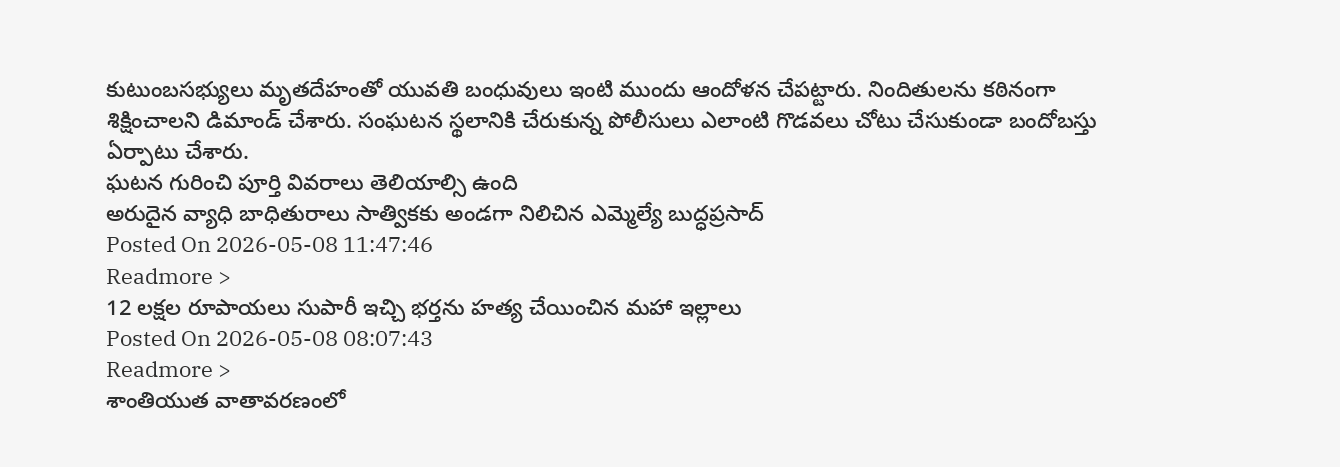కుటుంబసభ్యులు మృతదేహంతో యువతి బంధువులు ఇంటి ముందు ఆందోళన చేపట్టారు. నిందితులను కఠినంగా శిక్షించాలని డిమాండ్ చేశారు. సంఘటన స్థలానికి చేరుకున్న పోలీసులు ఎలాంటి గొడవలు చోటు చేసుకుండా బందోబస్తు ఏర్పాటు చేశారు.
ఘటన గురించి పూర్తి వివరాలు తెలియాల్సి ఉంది
అరుదైన వ్యాధి బాధితురాలు సాత్వికకు అండగా నిలిచిన ఎమ్మెల్యే బుద్ధప్రసాద్
Posted On 2026-05-08 11:47:46
Readmore >
12 లక్షల రూపాయలు సుపారీ ఇచ్చి భర్తను హత్య చేయించిన మహా ఇల్లాలు
Posted On 2026-05-08 08:07:43
Readmore >
శాంతియుత వాతావరణంలో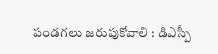పండగలు జరుపుకోవాలి : డిఎస్పీ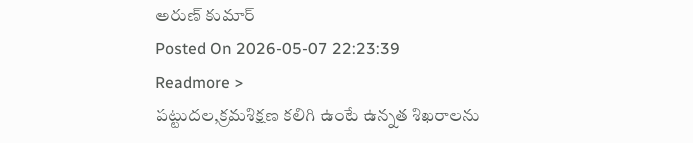అరుణ్ కుమార్
Posted On 2026-05-07 22:23:39
Readmore >
పట్టుదల,క్రమశిక్షణ కలిగి ఉంటే ఉన్నత శిఖరాలను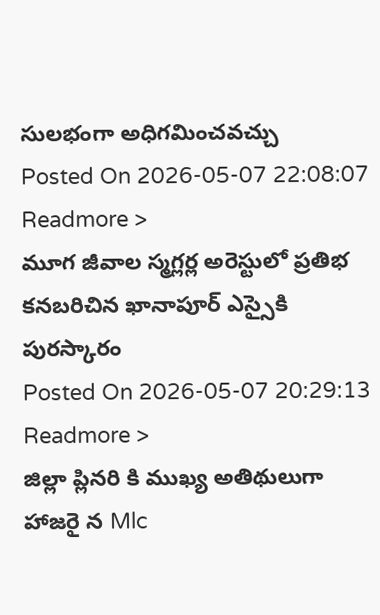సులభంగా అధిగమించవచ్చు
Posted On 2026-05-07 22:08:07
Readmore >
మూగ జీవాల స్మగ్లర్ల అరెస్టులో ప్రతిభ కనబరిచిన ఖానాపూర్ ఎస్సైకి పురస్కారం
Posted On 2026-05-07 20:29:13
Readmore >
జిల్లా ప్లినరి కి ముఖ్య అతిథులుగా హాజరై న Mlc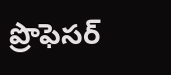ప్రొఫెసర్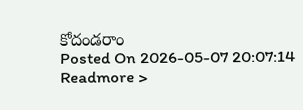కోదండరాం
Posted On 2026-05-07 20:07:14
Readmore >